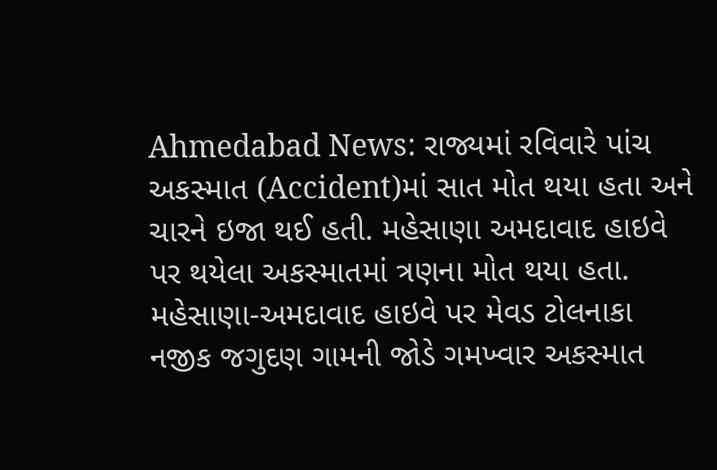Ahmedabad News: રાજ્યમાં રવિવારે પાંચ અકસ્માત (Accident)માં સાત મોત થયા હતા અને ચારને ઇજા થઈ હતી. મહેસાણા અમદાવાદ હાઇવે પર થયેલા અકસ્માતમાં ત્રણના મોત થયા હતા. મહેસાણા-અમદાવાદ હાઇવે પર મેવડ ટોલનાકા નજીક જગુદણ ગામની જોડે ગમખ્વાર અકસ્માત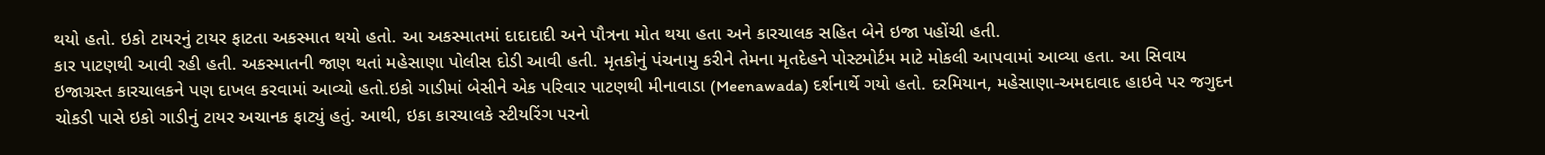થયો હતો. ઇકો ટાયરનું ટાયર ફાટતા અકસ્માત થયો હતો. આ અકસ્માતમાં દાદાદાદી અને પૌત્રના મોત થયા હતા અને કારચાલક સહિત બેને ઇજા પહોંચી હતી.
કાર પાટણથી આવી રહી હતી. અકસ્માતની જાણ થતાં મહેસાણા પોલીસ દોડી આવી હતી. મૃતકોનું પંચનામુ કરીને તેમના મૃતદેહને પોસ્ટમોર્ટમ માટે મોકલી આપવામાં આવ્યા હતા. આ સિવાય ઇજાગ્રસ્ત કારચાલકને પણ દાખલ કરવામાં આવ્યો હતો.ઇકો ગાડીમાં બેસીને એક પરિવાર પાટણથી મીનાવાડા (Meenawada) દર્શનાર્થે ગયો હતો. દરમિયાન, મહેસાણા-અમદાવાદ હાઇવે પર જગુદન ચોકડી પાસે ઇકો ગાડીનું ટાયર અચાનક ફાટ્યું હતું. આથી, ઇકા કારચાલકે સ્ટીયરિંગ પરનો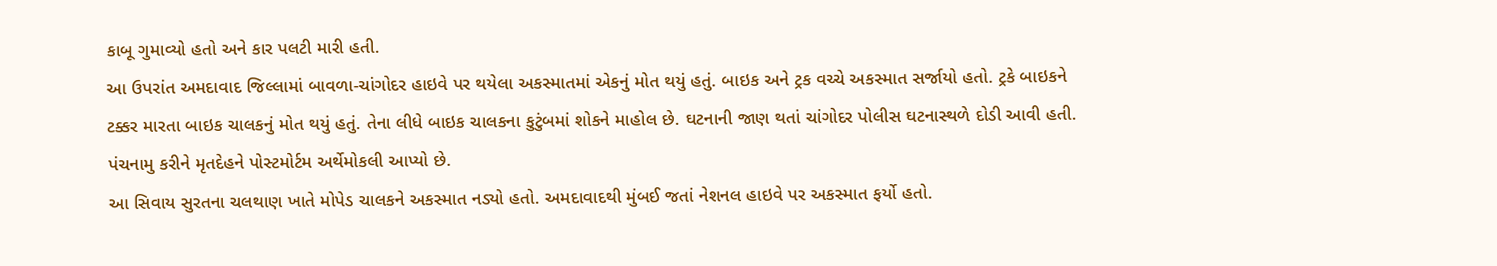કાબૂ ગુમાવ્યો હતો અને કાર પલટી મારી હતી.
આ ઉપરાંત અમદાવાદ જિલ્લામાં બાવળા-ચાંગોદર હાઇવે પર થયેલા અકસ્માતમાં એકનું મોત થયું હતું. બાઇક અને ટ્રક વચ્ચે અકસ્માત સર્જાયો હતો. ટ્રકે બાઇકને ટક્કર મારતા બાઇક ચાલકનું મોત થયું હતું. તેના લીધે બાઇક ચાલકના કુટુંબમાં શોકને માહોલ છે. ઘટનાની જાણ થતાં ચાંગોદર પોલીસ ઘટનાસ્થળે દોડી આવી હતી. પંચનામુ કરીને મૃતદેહને પોસ્ટમોર્ટમ અર્થેમોકલી આપ્યો છે.
આ સિવાય સુરતના ચલથાણ ખાતે મોપેડ ચાલકને અકસ્માત નડ્યો હતો. અમદાવાદથી મુંબઈ જતાં નેશનલ હાઇવે પર અકસ્માત ફર્યો હતો.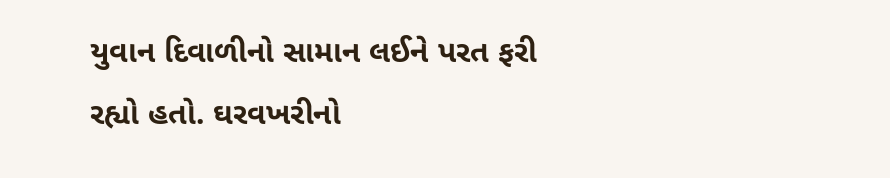યુવાન દિવાળીનો સામાન લઈને પરત ફરી રહ્યો હતો. ઘરવખરીનો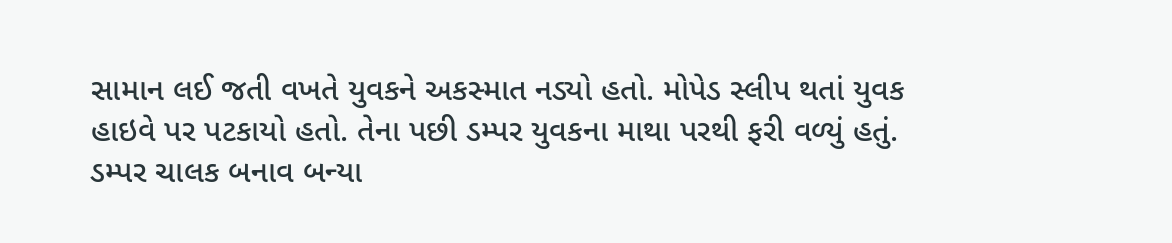સામાન લઈ જતી વખતે યુવકને અકસ્માત નડ્યો હતો. મોપેડ સ્લીપ થતાં યુવક હાઇવે પર પટકાયો હતો. તેના પછી ડમ્પર યુવકના માથા પરથી ફરી વળ્યું હતું.
ડમ્પર ચાલક બનાવ બન્યા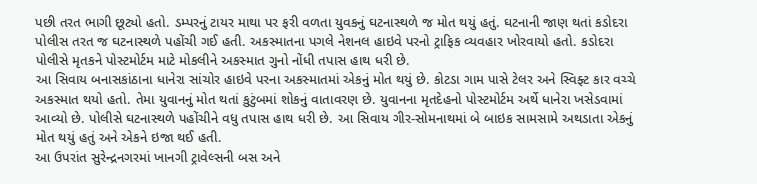પછી તરત ભાગી છૂટ્યો હતો. ડમ્પરનું ટાયર માથા પર ફરી વળતા યુવકનું ઘટનાસ્થળે જ મોત થયું હતું. ઘટનાની જાણ થતાં કડોદરા પોલીસ તરત જ ઘટનાસ્થળે પહોંચી ગઈ હતી. અકસ્માતના પગલે નેશનલ હાઇવે પરનો ટ્રાફિક વ્યવહાર ખોરવાયો હતો. કડોદરા પોલીસે મૃતકને પોસ્ટમોર્ટમ માટે મોકલીને અકસ્માત ગુનો નોંધી તપાસ હાથ ધરી છે.
આ સિવાય બનાસકાંઠાના ધાનેરા સાંચોર હાઇવે પરના અકસ્માતમાં એકનું મોત થયું છે. કોટડા ગામ પાસે ટેલર અને સ્વિફ્ટ કાર વચ્ચે અકસ્માત થયો હતો. તેમા યુવાનનું મોત થતાં કુટુંબમાં શોકનું વાતાવરણ છે. યુવાનના મૃતદેહનો પોસ્ટમોર્ટમ અર્થે ધાનેરા ખસેડવામાં આવ્યો છે. પોલીસે ઘટનાસ્થળે પહોંચીને વધુ તપાસ હાથ ધરી છે. આ સિવાય ગીર-સોમનાથમાં બે બાઇક સામસામે અથડાતા એકનું મોત થયું હતું અને એકને ઇજા થઈ હતી.
આ ઉપરાંત સુરેન્દ્રનગરમાં ખાનગી ટ્રાવેલ્સની બસ અને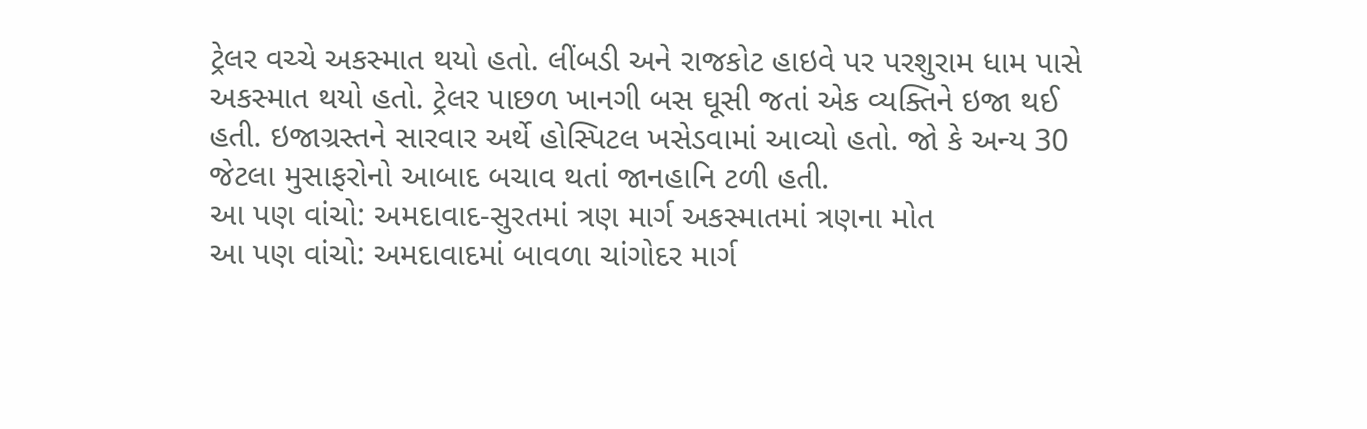ટ્રેલર વચ્ચે અકસ્માત થયો હતો. લીંબડી અને રાજકોટ હાઇવે પર પરશુરામ ધામ પાસે અકસ્માત થયો હતો. ટ્રેલર પાછળ ખાનગી બસ ઘૂસી જતાં એક વ્યક્તિને ઇજા થઈ હતી. ઇજાગ્રસ્તને સારવાર અર્થે હોસ્પિટલ ખસેડવામાં આવ્યો હતો. જો કે અન્ય 30 જેટલા મુસાફરોનો આબાદ બચાવ થતાં જાનહાનિ ટળી હતી.
આ પણ વાંચો: અમદાવાદ-સુરતમાં ત્રણ માર્ગ અકસ્માતમાં ત્રણના મોત
આ પણ વાંચો: અમદાવાદમાં બાવળા ચાંગોદર માર્ગ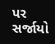પર સર્જાયો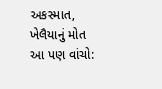અકસ્માત, ખેલૈયાનું મોત
આ પણ વાંચો: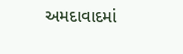અમદાવાદમાં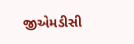જીએમડીસી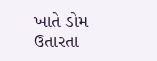ખાતે ડોમ ઉતારતા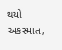થયો અકસ્માત,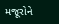મજૂરોને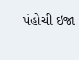પંહોચી ઇજા